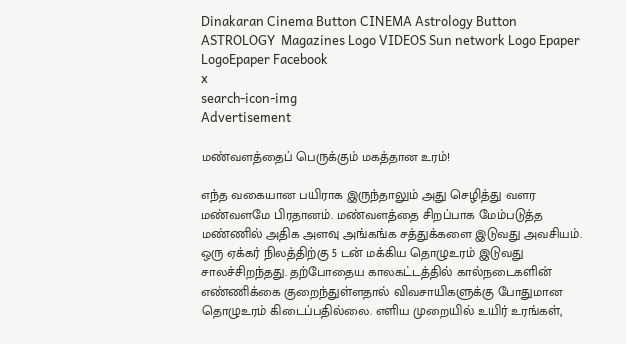Dinakaran Cinema Button CINEMA Astrology Button ASTROLOGY  Magazines Logo VIDEOS Sun network Logo Epaper LogoEpaper Facebook
x
search-icon-img
Advertisement

மண்வளத்தைப் பெருக்கும் மகத்தான உரம்!

எந்த வகையான பயிராக இருந்தாலும் அது செழித்து வளர மண்வளமே பிரதானம். மண்வளத்தை சிறப்பாக மேம்படுத்த மண்ணில் அதிக அளவு அங்கங்க சத்துக்களை இடுவது அவசியம். ஒரு ஏக்கர் நிலத்திற்கு 5 டன் மக்கிய தொழுஉரம் இடுவது சாலச்சிறந்தது. தற்போதைய காலகட்டத்தில் கால்நடைகளின் எண்ணிக்கை குறைந்துள்ளதால் விவசாயிகளுக்கு போதுமான தொழுஉரம் கிடைப்பதில்லை. எளிய முறையில் உயிர் உரங்கள்,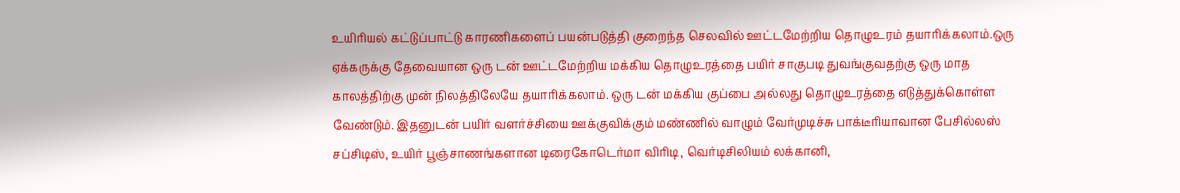உயிரியல் கட்டுப்பாட்டு காரணிகளைப் பயன்படுத்தி குறைந்த செலவில் ஊட்டமேற்றிய தொழுஉரம் தயாரிக்கலாம்.ஒரு ஏக்கருக்கு தேவையான ஒரு டன் ஊட்டமேற்றிய மக்கிய தொழுஉரத்தை பயிர் சாகுபடி துவங்குவதற்கு ஒரு மாத காலத்திற்கு முன் நிலத்திலேயே தயாரிக்கலாம். ஒரு டன் மக்கிய குப்பை அல்லது தொழுஉரத்தை எடுத்துக்கொள்ள வேண்டும். இதனுடன் பயிர் வளர்ச்சியை ஊக்குவிக்கும் மண்ணில் வாழும் வேர்முடிச்சு பாக்டீரியாவான பேசில்லஸ் சப்சிடிஸ், உயிர் பூஞ்சாணங்களான டிரைகோடெர்மா விரிடி, வெர்டிசிலியம் லக்கானி,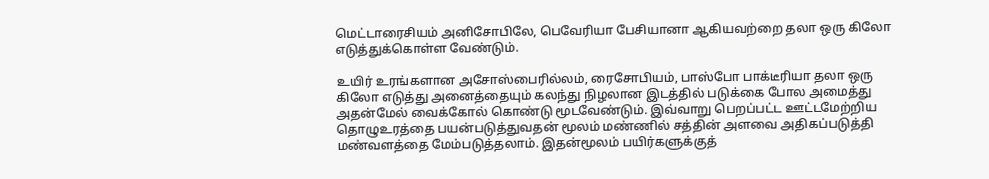மெட்டாரைசியம் அனிசோபிலே, பெவேரியா பேசியானா ஆகியவற்றை தலா ஒரு கிலோ எடுத்துக்கொள்ள வேண்டும்.

உயிர் உரங்களான அசோஸ்பைரில்லம், ரைசோபியம், பாஸ்போ பாக்டீரியா தலா ஒரு கிலோ எடுத்து அனைத்தையும் கலந்து நிழலான இடத்தில் படுக்கை போல அமைத்து அதன்மேல் வைக்கோல் கொண்டு மூடவேண்டும். இவ்வாறு பெறப்பட்ட ஊட்டமேற்றிய தொழுஉரத்தை பயன்படுத்துவதன் மூலம் மண்ணில் சத்தின் அளவை அதிகப்படுத்தி மண்வளத்தை மேம்படுத்தலாம். இதன்மூலம் பயிர்களுக்குத்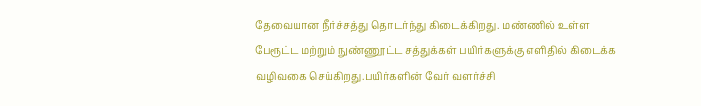தேவையான நீர்ச்சத்து தொடர்ந்து கிடைக்கிறது. மண்ணில் உள்ள பேரூட்ட மற்றும் நுண்ணூட்ட சத்துக்கள் பயிர்களுக்கு எளிதில் கிடைக்க வழிவகை செய்கிறது.பயிர்களின் வேர் வளர்ச்சி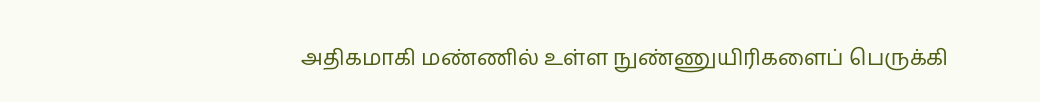அதிகமாகி மண்ணில் உள்ள நுண்ணுயிரிகளைப் பெருக்கி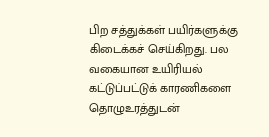பிற சத்துக்கள் பயிர்களுக்கு கிடைக்கச் செய்கிறது. பல வகையான உயிரியல் கட்டுப்பட்டுக் காரணிகளை தொழுஉரத்துடன்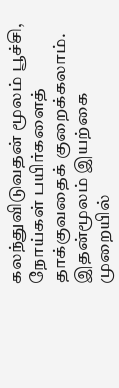கலந்துவிடுவதன் மூலம் பூச்சி, நோய்கள் பயிர்களைத் தாக்குவதைக் குறைக்கலாம். இதன்மூலம் இயற்கை முறையில்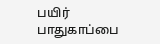பயிர் பாதுகாப்பை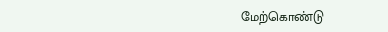மேற்கொண்டு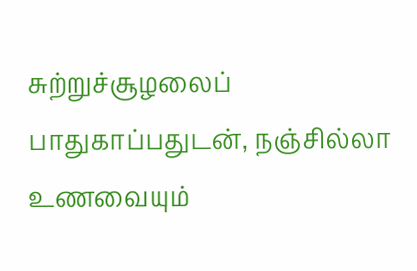சுற்றுச்சூழலைப் பாதுகாப்பதுடன், நஞ்சில்லா உணவையும்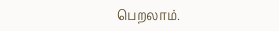பெறலாம்.